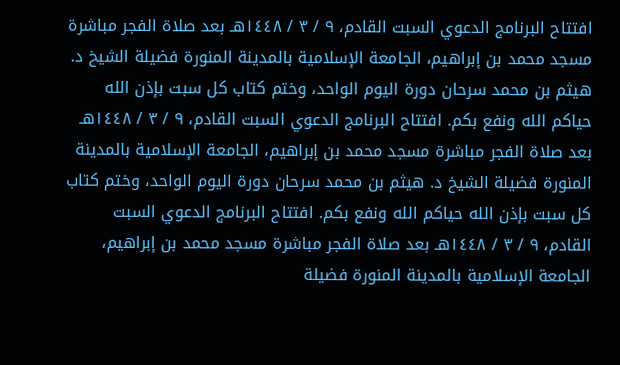افتتاح البرنامج الدعوي السبت القادم، ٩ / ٣ / ١٤٤٨هـ بعد صلاة الفجر مباشرة مسجد محمد بن إبراهيم، الجامعة الإسلامية بالمدينة المنورة فضيلة الشيخ د. هيثم بن محمد سرحان دورة اليوم الواحد، وختم كتاب كل سبت بإذن الله حياكم الله ونفع بكم. افتتاح البرنامج الدعوي السبت القادم، ٩ / ٣ / ١٤٤٨هـ بعد صلاة الفجر مباشرة مسجد محمد بن إبراهيم، الجامعة الإسلامية بالمدينة المنورة فضيلة الشيخ د. هيثم بن محمد سرحان دورة اليوم الواحد، وختم كتاب كل سبت بإذن الله حياكم الله ونفع بكم. افتتاح البرنامج الدعوي السبت القادم، ٩ / ٣ / ١٤٤٨هـ بعد صلاة الفجر مباشرة مسجد محمد بن إبراهيم، الجامعة الإسلامية بالمدينة المنورة فضيلة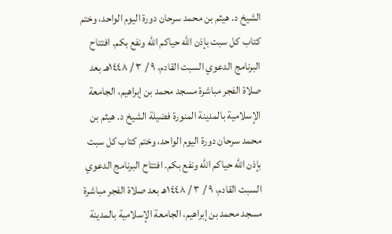الشيخ د. هيثم بن محمد سرحان دورة اليوم الواحد، وختم كتاب كل سبت بإذن الله حياكم الله ونفع بكم. افتتاح البرنامج الدعوي السبت القادم، ٩ / ٣ / ١٤٤٨هـ بعد صلاة الفجر مباشرة مسجد محمد بن إبراهيم، الجامعة الإسلامية بالمدينة المنورة فضيلة الشيخ د. هيثم بن محمد سرحان دورة اليوم الواحد، وختم كتاب كل سبت بإذن الله حياكم الله ونفع بكم. افتتاح البرنامج الدعوي السبت القادم، ٩ / ٣ / ١٤٤٨هـ بعد صلاة الفجر مباشرة مسجد محمد بن إبراهيم، الجامعة الإسلامية بالمدينة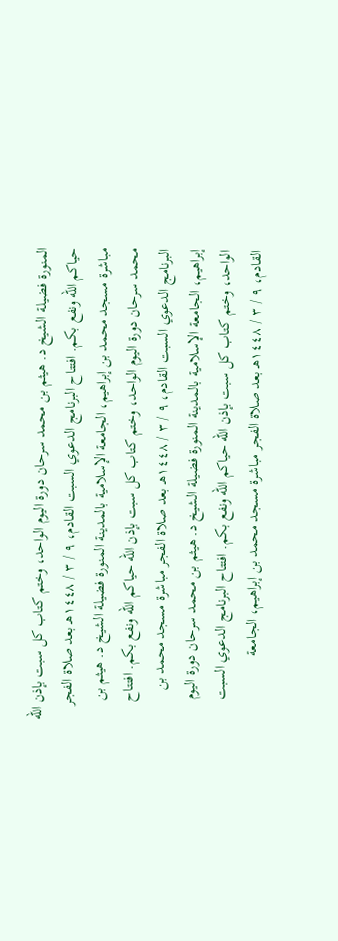المنورة فضيلة الشيخ د. هيثم بن محمد سرحان دورة اليوم الواحد، وختم كتاب كل سبت بإذن الله حياكم الله ونفع بكم. افتتاح البرنامج الدعوي السبت القادم، ٩ / ٣ / ١٤٤٨هـ بعد صلاة الفجر مباشرة مسجد محمد بن إبراهيم، الجامعة الإسلامية بالمدينة المنورة فضيلة الشيخ د. هيثم بن محمد سرحان دورة اليوم الواحد، وختم كتاب كل سبت بإذن الله حياكم الله ونفع بكم. افتتاح البرنامج الدعوي السبت القادم، ٩ / ٣ / ١٤٤٨هـ بعد صلاة الفجر مباشرة مسجد محمد بن إبراهيم، الجامعة الإسلامية بالمدينة المنورة فضيلة الشيخ د. هيثم بن محمد سرحان دورة اليوم الواحد، وختم كتاب كل سبت بإذن الله حياكم الله ونفع بكم. افتتاح البرنامج الدعوي السبت القادم، ٩ / ٣ / ١٤٤٨هـ بعد صلاة الفجر مباشرة مسجد محمد بن إبراهيم، الجامعة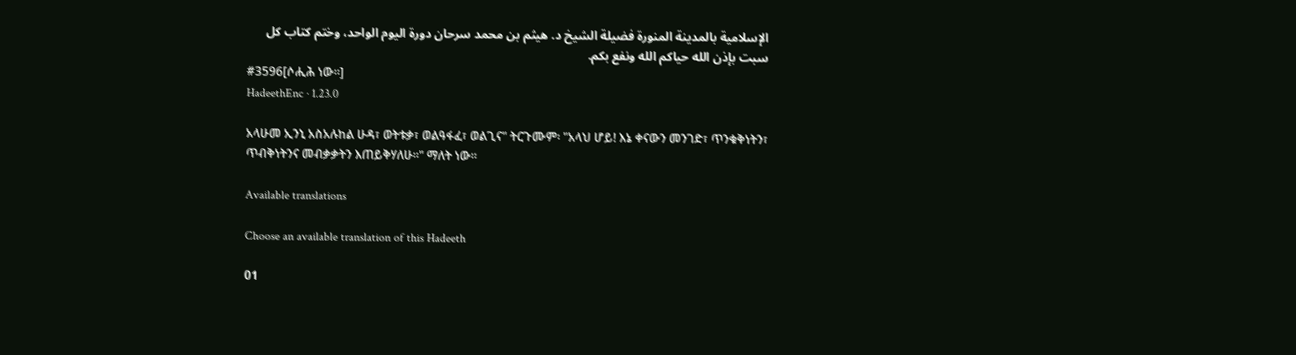الإسلامية بالمدينة المنورة فضيلة الشيخ د. هيثم بن محمد سرحان دورة اليوم الواحد، وختم كتاب كل سبت بإذن الله حياكم الله ونفع بكم.
#3596[ሶሒሕ ነው።]
HadeethEnc · 1.23.0

አላሁመ ኢንኒ አስአሉከል ሁዳ፣ ወትቱቃ፣ ወልዓፋፈ፣ ወልጊና" ትርጉሙም፡ "አላህ ሆይ! እኔ ቀናውን መንገድ፣ ጥንቁቅነትን፣ ጥብቅነትንና መብቃቃትን እጠይቅሃለሁ።" ማለት ነው።

Available translations

Choose an available translation of this Hadeeth

01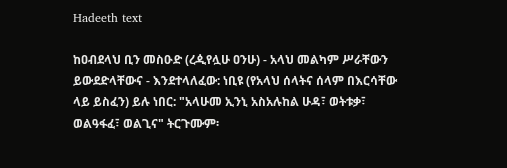Hadeeth text

ከዐብደላህ ቢን መስዑድ (ረዺየሏሁ ዐንሁ) - አላህ መልካም ሥራቸውን ይውደድላቸውና - እንደተላለፈው: ነቢዩ (የአላህ ሰላትና ሰላም በእርሳቸው ላይ ይስፈን) ይሉ ነበር: "አላሁመ ኢንኒ አስአሉከል ሁዳ፣ ወትቱቃ፣ ወልዓፋፈ፣ ወልጊና" ትርጉሙም፡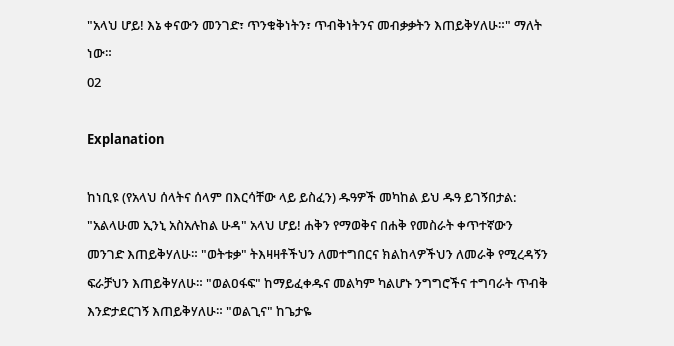"አላህ ሆይ! እኔ ቀናውን መንገድ፣ ጥንቁቅነትን፣ ጥብቅነትንና መብቃቃትን እጠይቅሃለሁ።" ማለት ነው።
02

Explanation

ከነቢዩ (የአላህ ሰላትና ሰላም በእርሳቸው ላይ ይስፈን) ዱዓዎች መካከል ይህ ዱዓ ይገኝበታል: "አልላሁመ ኢንኒ አስአሉከል ሁዳ" አላህ ሆይ! ሐቅን የማወቅና በሐቅ የመስራት ቀጥተኛውን መንገድ እጠይቅሃለሁ። "ወትቱቃ" ትእዛዛቶችህን ለመተግበርና ክልከላዎችህን ለመራቅ የሚረዳኝን ፍራቻህን እጠይቅሃለሁ። "ወልዐፋፍ" ከማይፈቀዱና መልካም ካልሆኑ ንግግሮችና ተግባራት ጥብቅ እንድታደርገኝ እጠይቅሃለሁ። "ወልጊና" ከጌታዬ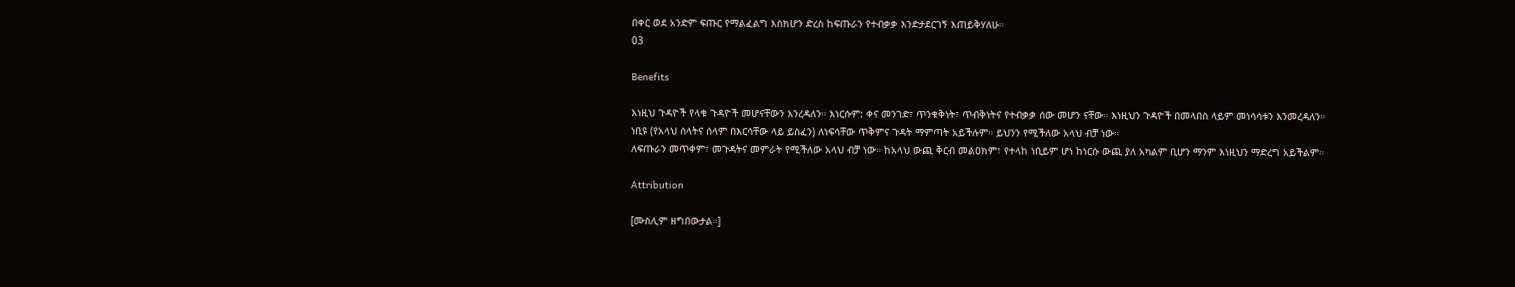በቀር ወደ አንድም ፍጡር የማልፈልግ እስክሆን ድረስ ከፍጡራን የተብቃቃ እንድታደርገኝ እጠይቅሃለሁ።
03

Benefits

እነዚህ ጉዳዮች የላቁ ጉዳዮች መሆናቸውን እንረዳለን። እነርሱም: ቀና መንገድ፣ ጥንቁቅነት፣ ጥብቅነትና የተብቃቃ ሰው መሆን ናቸው። እነዚህን ጉዳዮች በመላበስ ላይም መነሳሳቱን እንመረዳለን።
ነቢዩ (የአላህ ሰላትና ሰላም በእርሳቸው ላይ ይስፈን) ለነፍሳቸው ጥቅምና ጉዳት ማምጣት አይችሉም። ይህንን የሚችለው አላህ ብቻ ነው።
ለፍጡራን መጥቀም፣ መጉዳትና መምራት የሚችለው አላህ ብቻ ነው። ከአላህ ውጪ ቅርብ መልዐክም፣ የተላከ ነቢይም ሆነ ከነርሱ ውጪ ያለ አካልም ቢሆን ማንም እነዚህን ማድረግ አይችልም።

Attribution

[ሙስሊም ዘግበውታል።]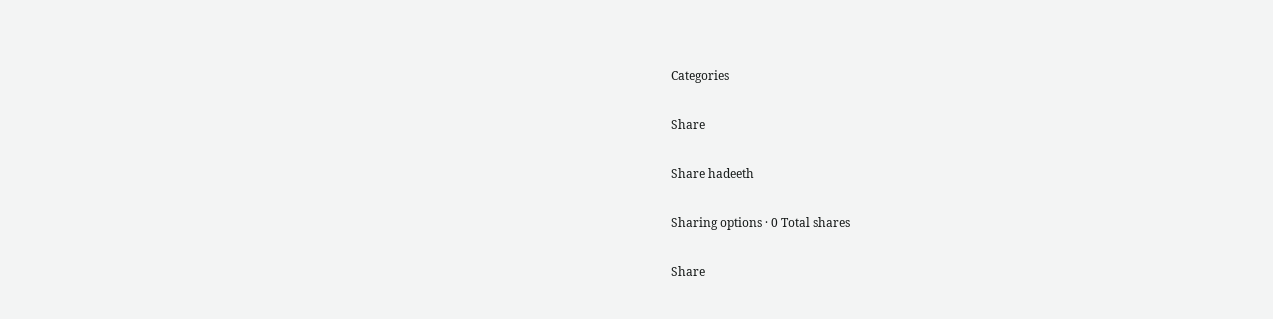Categories

Share

Share hadeeth

Sharing options · 0 Total shares

Share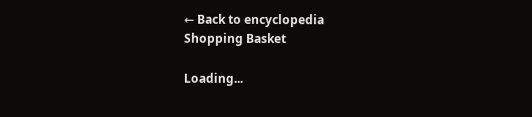← Back to encyclopedia
Shopping Basket

Loading...